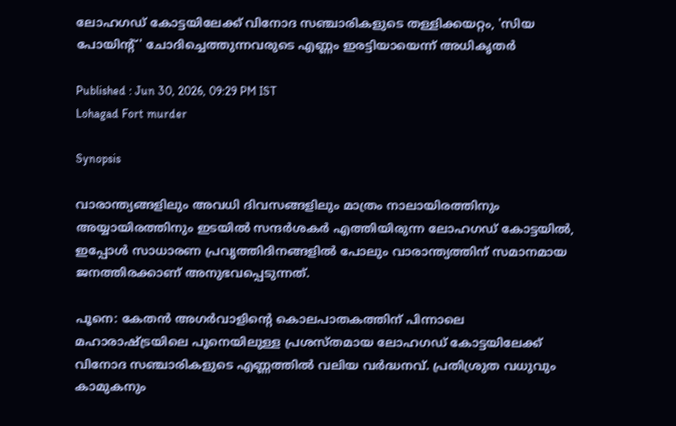ലോഹഗഡ് കോട്ടയിലേക്ക് വിനോദ സഞ്ചാരികളുടെ തള്ളിക്കയറ്റം, 'സിയ പോയിന്റ്' ചോദിച്ചെത്തുന്നവരുടെ എണ്ണം ഇരട്ടിയായെന്ന് അധികൃതർ

Published : Jun 30, 2026, 09:29 PM IST
Lohagad Fort murder

Synopsis

വാരാന്ത്യങ്ങളിലും അവധി ദിവസങ്ങളിലും മാത്രം നാലായിരത്തിനും അയ്യായിരത്തിനും ഇടയിൽ സന്ദർശകർ എത്തിയിരുന്ന ലോഹഗഡ് കോട്ടയിൽ, ഇപ്പോൾ സാധാരണ പ്രവൃത്തിദിനങ്ങളിൽ പോലും വാരാന്ത്യത്തിന് സമാനമായ ജനത്തിരക്കാണ് അനുഭവപ്പെടുന്നത്.

പൂനെ: കേതൻ അഗർവാളിന്റെ കൊലപാതകത്തിന് പിന്നാലെ മഹാരാഷ്ട്രയിലെ പൂനെയിലുള്ള പ്രശസ്തമായ ലോഹഗഡ് കോട്ടയിലേക്ക് വിനോദ സഞ്ചാരികളുടെ എണ്ണത്തിൽ വലിയ വർദ്ധനവ്. പ്രതിശ്രുത വധുവും കാമുകനും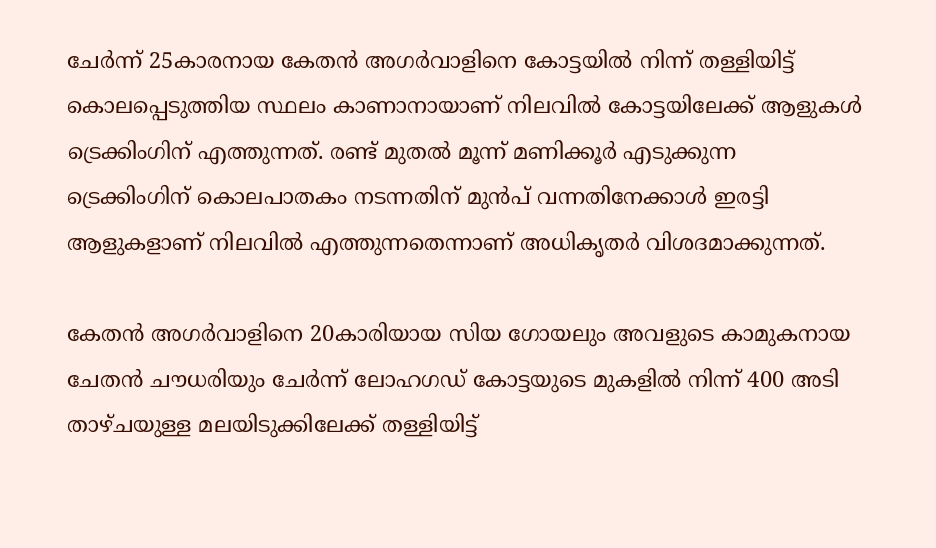ചേർന്ന് 25കാരനായ കേതൻ അഗർവാളിനെ കോട്ടയിൽ നിന്ന് തള്ളിയിട്ട് കൊലപ്പെടുത്തിയ സ്ഥലം കാണാനായാണ് നിലവിൽ കോട്ടയിലേക്ക് ആളുകൾ ട്രെക്കിംഗിന് എത്തുന്നത്. രണ്ട് മുതൽ മൂന്ന് മണിക്കൂർ എടുക്കുന്ന ട്രെക്കിംഗിന് കൊലപാതകം നടന്നതിന് മുൻപ് വന്നതിനേക്കാൾ ഇരട്ടി ആളുകളാണ് നിലവിൽ എത്തുന്നതെന്നാണ് അധികൃതർ വിശദമാക്കുന്നത്.

കേതൻ അഗർവാളിനെ 20കാരിയായ സിയ ഗോയലും അവളുടെ കാമുകനായ ചേതൻ ചൗധരിയും ചേർന്ന് ലോഹഗഡ് കോട്ടയുടെ മുകളിൽ നിന്ന് 400 അടി താഴ്ചയുള്ള മലയിടുക്കിലേക്ക് തള്ളിയിട്ട്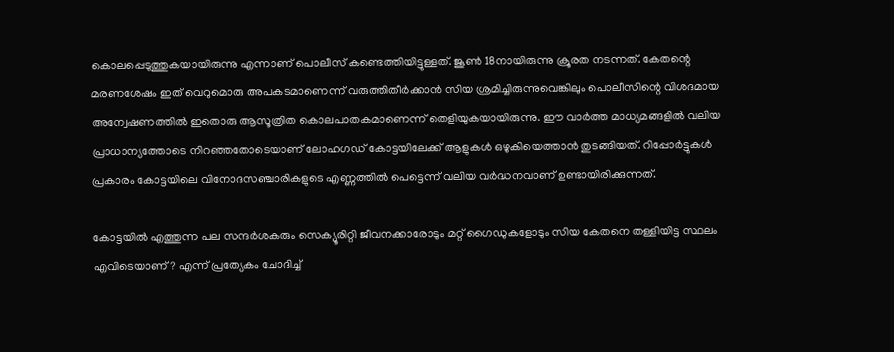കൊലപ്പെടുത്തുകയായിരുന്നു എന്നാണ് പൊലീസ് കണ്ടെത്തിയിട്ടുള്ളത്. ജൂൺ 18നായിരുന്നു ക്രൂരത നടന്നത്. കേതന്റെ മരണശേഷം ഇത് വെറുമൊരു അപകടമാണെന്ന് വരുത്തിതീർക്കാൻ സിയ ശ്രമിച്ചിരുന്നുവെങ്കിലും പൊലീസിന്റെ വിശദമായ അന്വേഷണത്തിൽ ഇതൊരു ആസൂത്രിത കൊലപാതകമാണെന്ന് തെളിയുകയായിരുന്നു. ഈ വാർത്ത മാധ്യമങ്ങളിൽ വലിയ പ്രാധാന്യത്തോടെ നിറഞ്ഞതോടെയാണ് ലോഹഗഡ് കോട്ടയിലേക്ക് ആളുകൾ ഒഴുകിയെത്താൻ തുടങ്ങിയത്. റിപ്പോർട്ടുകൾ പ്രകാരം കോട്ടയിലെ വിനോദസഞ്ചാരികളുടെ എണ്ണത്തിൽ പെട്ടെന്ന് വലിയ വർദ്ധനവാണ് ഉണ്ടായിരിക്കുന്നത്.

കോട്ടയിൽ എത്തുന്ന പല സന്ദർശകരും സെക്യൂരിറ്റി ജീവനക്കാരോടും മറ്റ് ഗൈഡുകളോടും സിയ കേതനെ തള്ളിയിട്ട സ്ഥലം എവിടെയാണ്? എന്ന് പ്രത്യേകം ചോദിച്ച്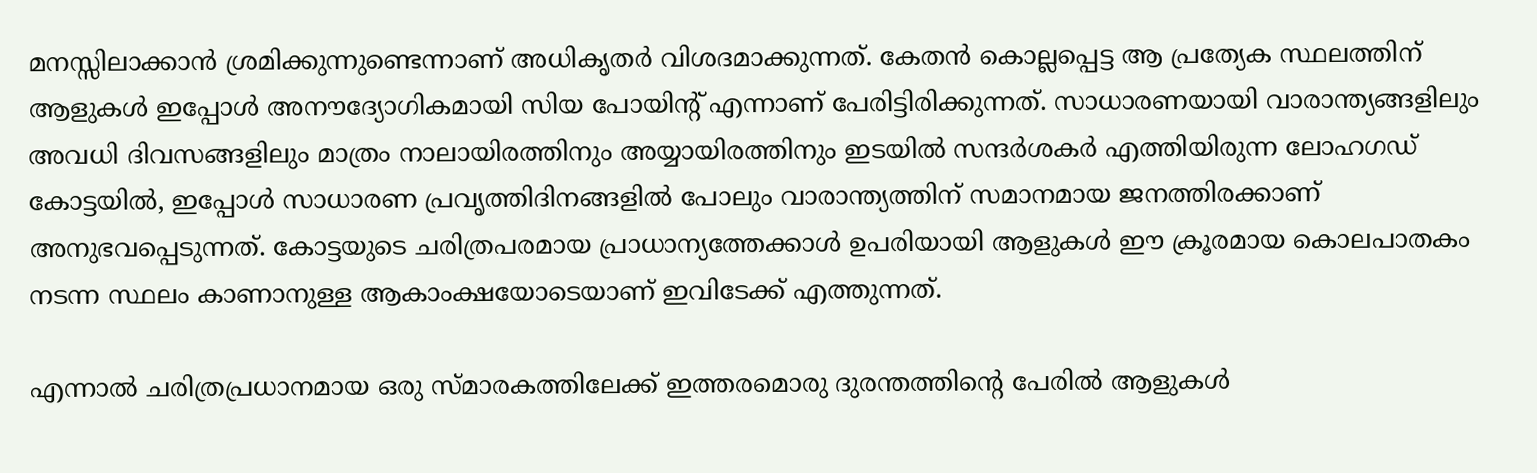മനസ്സിലാക്കാൻ ശ്രമിക്കുന്നുണ്ടെന്നാണ് അധികൃതർ വിശദമാക്കുന്നത്. കേതൻ കൊല്ലപ്പെട്ട ആ പ്രത്യേക സ്ഥലത്തിന് ആളുകൾ ഇപ്പോൾ അനൗദ്യോഗികമായി സിയ പോയിന്റ് എന്നാണ് പേരിട്ടിരിക്കുന്നത്. സാധാരണയായി വാരാന്ത്യങ്ങളിലും അവധി ദിവസങ്ങളിലും മാത്രം നാലായിരത്തിനും അയ്യായിരത്തിനും ഇടയിൽ സന്ദർശകർ എത്തിയിരുന്ന ലോഹഗഡ് കോട്ടയിൽ, ഇപ്പോൾ സാധാരണ പ്രവൃത്തിദിനങ്ങളിൽ പോലും വാരാന്ത്യത്തിന് സമാനമായ ജനത്തിരക്കാണ് അനുഭവപ്പെടുന്നത്. കോട്ടയുടെ ചരിത്രപരമായ പ്രാധാന്യത്തേക്കാൾ ഉപരിയായി ആളുകൾ ഈ ക്രൂരമായ കൊലപാതകം നടന്ന സ്ഥലം കാണാനുള്ള ആകാംക്ഷയോടെയാണ് ഇവിടേക്ക് എത്തുന്നത്.

എന്നാൽ ചരിത്രപ്രധാനമായ ഒരു സ്മാരകത്തിലേക്ക് ഇത്തരമൊരു ദുരന്തത്തിന്റെ പേരിൽ ആളുകൾ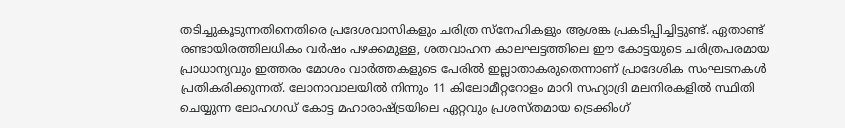തടിച്ചുകൂടുന്നതിനെതിരെ പ്രദേശവാസികളും ചരിത്ര സ്നേഹികളും ആശങ്ക പ്രകടിപ്പിച്ചിട്ടുണ്ട്. ഏതാണ്ട് രണ്ടായിരത്തിലധികം വർഷം പഴക്കമുള്ള, ശതവാഹന കാലഘട്ടത്തിലെ ഈ കോട്ടയുടെ ചരിത്രപരമായ പ്രാധാന്യവും ഇത്തരം മോശം വാർത്തകളുടെ പേരിൽ ഇല്ലാതാകരുതെന്നാണ് പ്രാദേശിക സംഘടനകൾ പ്രതികരിക്കുന്നത്. ലോനാവാലയിൽ നിന്നും 11 കിലോമീറ്ററോളം മാറി സഹ്യാദ്രി മലനിരകളിൽ സ്ഥിതി ചെയ്യുന്ന ലോഹഗഡ് കോട്ട മഹാരാഷ്ട്രയിലെ ഏറ്റവും പ്രശസ്തമായ ട്രെക്കിംഗ്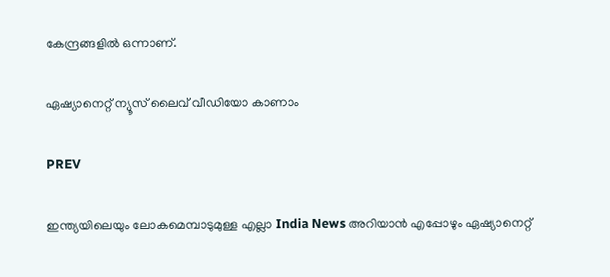കേന്ദ്രങ്ങളിൽ ഒന്നാണ്.

ഏഷ്യാനെറ്റ് ന്യൂസ് ലൈവ് വീഡിയോ കാണാം

PREV

ഇന്ത്യയിലെയും ലോകമെമ്പാടുമുള്ള എല്ലാ India News അറിയാൻ എപ്പോഴും ഏഷ്യാനെറ്റ്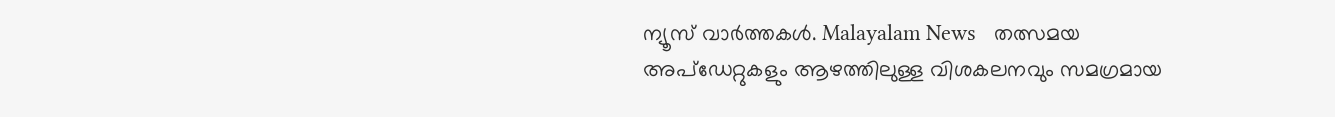ന്യൂസ് വാർത്തകൾ. Malayalam News   തത്സമയ അപ്‌ഡേറ്റുകളും ആഴത്തിലുള്ള വിശകലനവും സമഗ്രമായ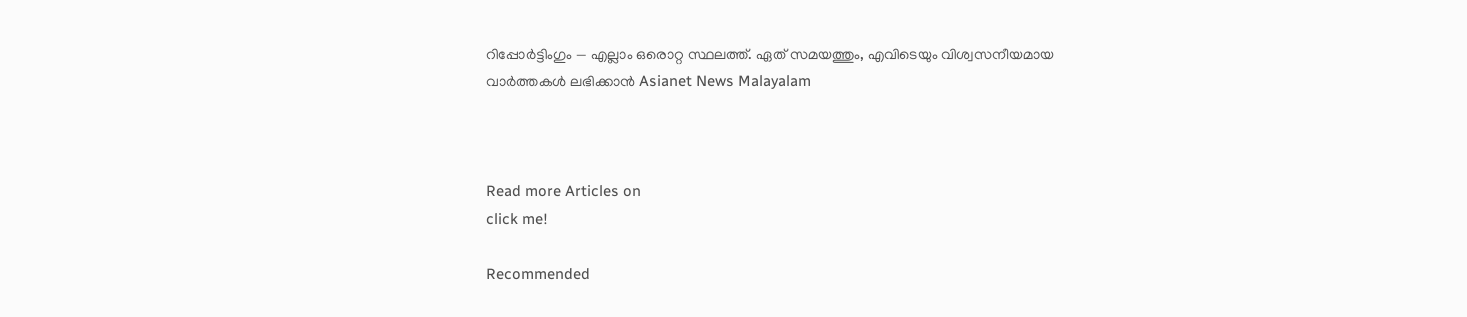റിപ്പോർട്ടിംഗും — എല്ലാം ഒരൊറ്റ സ്ഥലത്ത്. ഏത് സമയത്തും, എവിടെയും വിശ്വസനീയമായ വാർത്തകൾ ലഭിക്കാൻ Asianet News Malayalam



Read more Articles on
click me!

Recommended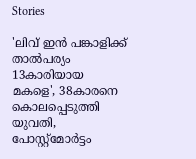Stories

'ലിവ് ഇൻ പങ്കാളിക്ക് താൽപര്യം 13കാരിയായ മകളെ', 38കാരനെ കൊലപ്പെടുത്തി യുവതി, പോസ്റ്റ്മോർട്ടം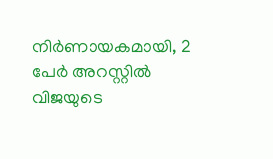നിർണായകമായി, 2 പേർ അറസ്റ്റിൽ
വിജയുടെ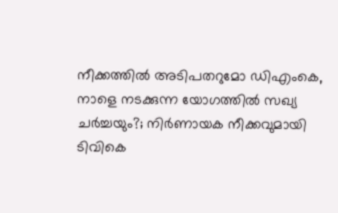നീക്കത്തിൽ അടിപതറുമോ ഡിഎംകെ, നാളെ നടക്കുന്ന യോഗത്തിൽ സഖ്യ ചർച്ചയും?; നിർണായക നീക്കവുമായി ടിവികെ